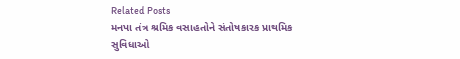Related Posts
મનપા તંત્ર શ્રમિક વસાહતોને સંતોષકારક પ્રાથમિક સુવિધાઓ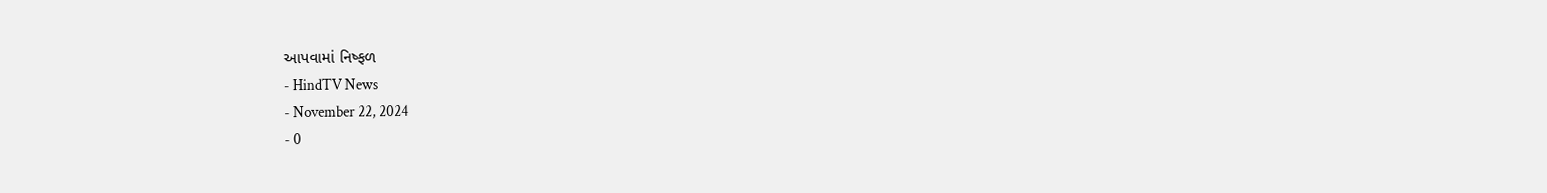આપવામાં નિષ્ફળ
- HindTV News
- November 22, 2024
- 0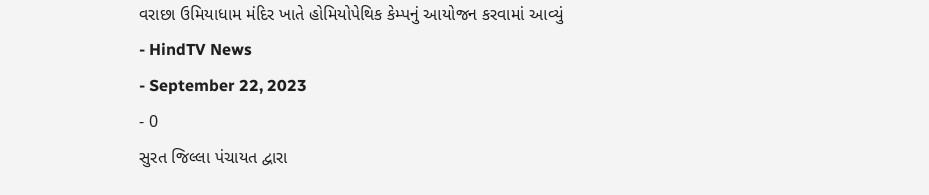વરાછા ઉમિયાધામ મંદિર ખાતે હોમિયોપેથિક કેમ્પનું આયોજન કરવામાં આવ્યું
- HindTV News
- September 22, 2023
- 0
સુરત જિલ્લા પંચાયત દ્વારા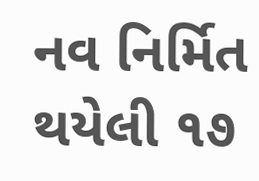નવ નિર્મિત થયેલી ૧૭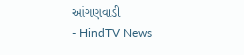આંગણવાડી
- HindTV News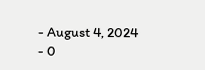- August 4, 2024
- 0